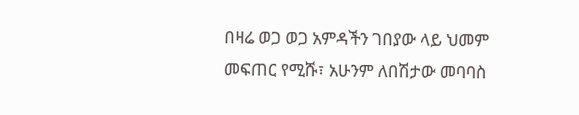በዛሬ ወጋ ወጋ አምዳችን ገበያው ላይ ህመም መፍጠር የሚሹ፣ አሁንም ለበሽታው መባባስ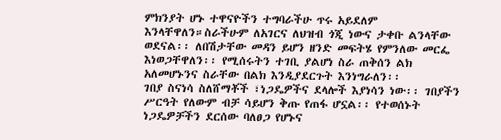ምክንያት ሆኑ ተዋናዮችን ተግባራችሁ ጥሩ አይደለም እንላቸዋለን።ስራችሁም ለአገርና ለህዝብ ጎጂ ነውና ታቀቡ ልንላቸው ወደናል፡፡ ለበሽታቸው መዳን ይሆን ዘንድ መፍትሄ የምንለው መርፌ እነወጋቸዋለን፡፡ የሚሰሩትን ተገቢ ያልሆነ ስራ ጠቅሰን ልክ አለመሆኑንና ስራቸው በልክ እንዲያደርጉት እንነግራለን፡፡
ገበያ ስናነሳ ስለሸማቾች ፣ነጋዴዎችና ደላሎች እያነሳን ነው፡፡ ገበያችን ሥርዓት የለውም ብቻ ሳይሆን ቅጡ የጠፋ ሆኗል፡፡ የተወሰኑት ነጋዴዎቻችን ደርሰው ባለፀጋ የሆኑና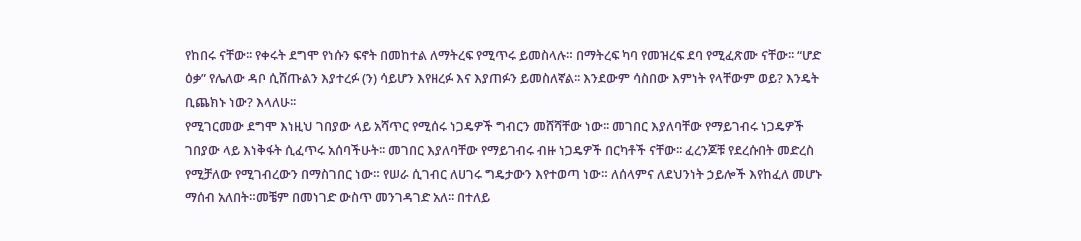የከበሩ ናቸው፡፡ የቀሩት ደግሞ የነሱን ፍኖት በመከተል ለማትረፍ የሚጥሩ ይመስላሉ። በማትረፍ ካባ የመዝረፍ ደባ የሚፈጽሙ ናቸው፡፡ “ሆድ ዕቃ” የሌለው ዳቦ ሲሸጡልን እያተረፉ (ን) ሳይሆን እየዘረፉ እና እያጠፉን ይመስለኛል፡፡ እንደውም ሳስበው እምነት የላቸውም ወይ? እንዴት ቢጨክኑ ነው? እላለሁ፡፡
የሚገርመው ደግሞ እነዚህ ገበያው ላይ አሻጥር የሚሰሩ ነጋዴዎች ግብርን መሸሻቸው ነው፡፡ መገበር እያለባቸው የማይገብሩ ነጋዴዎች ገበያው ላይ እነቅፋት ሲፈጥሩ አሰባችሁት፡፡ መገበር እያለባቸው የማይገብሩ ብዙ ነጋዴዎች በርካቶች ናቸው፡፡ ፈረንጆቹ የደረሱበት መድረስ የሚቻለው የሚገብረውን በማስገበር ነው። የሠራ ሲገብር ለሀገሩ ግዴታውን እየተወጣ ነው። ለሰላምና ለደህንነት ኃይሎች እየከፈለ መሆኑ ማሰብ አለበት።መቼም በመነገድ ውስጥ መንገዳገድ አለ፡፡ በተለይ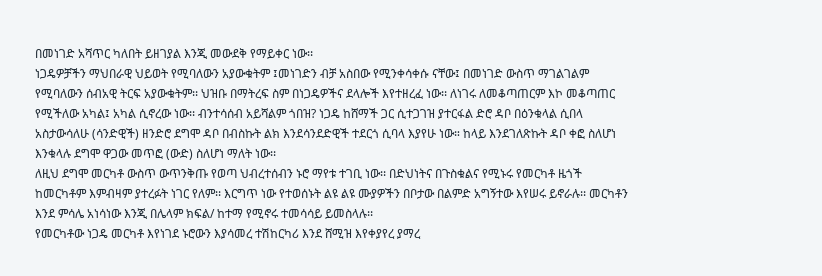በመነገድ አሻጥር ካለበት ይዘገያል እንጂ መውደቅ የማይቀር ነው፡፡
ነጋዴዎቻችን ማህበራዊ ህይወት የሚባለውን አያውቁትም ፤መነገድን ብቻ አስበው የሚንቀሳቀሱ ናቸው፤ በመነገድ ውስጥ ማገልገልም የሚባለውን ሰብአዊ ትርፍ አያውቁትም፡፡ ህዝቡ በማትረፍ ስም በነጋዴዎችና ደላሎች እየተዘረፈ ነው፡፡ ለነገሩ ለመቆጣጠርም እኮ መቆጣጠር የሚችለው አካል፤ አካል ሲኖረው ነው፡፡ ብንተሳሰብ አይሻልም ጎበዝ? ነጋዴ ከሸማች ጋር ሲተጋገዝ ያተርፋል ድሮ ዳቦ በዕንቁላል ሲበላ አስታውሳለሁ (ሳንድዊች) ዘንድሮ ደግሞ ዳቦ በብስኩት ልክ እንደሳንደድዊች ተደርጎ ሲባላ እያየሁ ነው። ከላይ እንደገለጽኩት ዳቦ ቀፎ ስለሆነ እንቁላሉ ደግሞ ዋጋው መጥፎ (ውድ) ስለሆነ ማለት ነው፡፡
ለዚህ ደግሞ መርካቶ ውስጥ ውጥንቅጡ የወጣ ህብረተሰብን ኑሮ ማየቱ ተገቢ ነው፡፡ በድህነትና በጉስቁልና የሚኑሩ የመርካቶ ዜጎች ከመርካቶም እምብዛም ያተረፉት ነገር የለም፡፡ እርግጥ ነው የተወሰኑት ልዩ ልዩ ሙያዎችን በቦታው በልምድ አግኝተው እየሠሩ ይኖራሉ፡፡ መርካቶን እንደ ምሳሌ አነሳነው እንጂ በሌላም ክፍል/ ከተማ የሚኖሩ ተመሳሳይ ይመስላሉ፡፡
የመርካቶው ነጋዴ መርካቶ እየነገደ ኑሮውን እያሳመረ ተሽከርካሪ እንደ ሸሚዝ እየቀያየረ ያማረ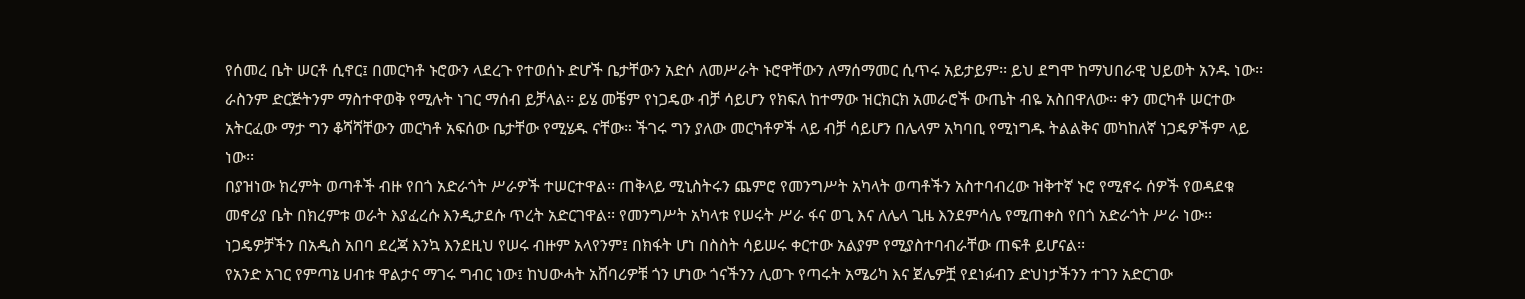የሰመረ ቤት ሠርቶ ሲኖር፤ በመርካቶ ኑሮውን ላደረጉ የተወሰኑ ድሆች ቤታቸውን አድሶ ለመሥራት ኑሮዋቸውን ለማሰማመር ሲጥሩ አይታይም፡፡ ይህ ደግሞ ከማህበራዊ ህይወት አንዱ ነው፡፡ ራስንም ድርጅትንም ማስተዋወቅ የሚሉት ነገር ማሰብ ይቻላል፡፡ ይሄ መቼም የነጋዴው ብቻ ሳይሆን የክፍለ ከተማው ዝርክርክ አመራሮች ውጤት ብዬ አስበዋለው፡፡ ቀን መርካቶ ሠርተው አትርፈው ማታ ግን ቆሻሻቸውን መርካቶ አፍሰው ቤታቸው የሚሄዱ ናቸው። ችገሩ ግን ያለው መርካቶዎች ላይ ብቻ ሳይሆን በሌላም አካባቢ የሚነግዱ ትልልቅና መካከለኛ ነጋዴዎችም ላይ ነው፡፡
በያዝነው ክረምት ወጣቶች ብዙ የበጎ አድራጎት ሥራዎች ተሠርተዋል፡፡ ጠቅላይ ሚኒስትሩን ጨምሮ የመንግሥት አካላት ወጣቶችን አስተባብረው ዝቅተኛ ኑሮ የሚኖሩ ሰዎች የወዳደቁ መኖሪያ ቤት በክረምቱ ወራት እያፈረሱ እንዲታደሱ ጥረት አድርገዋል፡፡ የመንግሥት አካላቱ የሠሩት ሥራ ፋና ወጊ እና ለሌላ ጊዜ እንደምሳሌ የሚጠቀስ የበጎ አድራጎት ሥራ ነው፡፡ ነጋዴዎቻችን በአዲስ አበባ ደረጃ እንኳ እንደዚህ የሠሩ ብዙም አላየንም፤ በክፋት ሆነ በስስት ሳይሠሩ ቀርተው አልያም የሚያስተባብራቸው ጠፍቶ ይሆናል፡፡
የአንድ አገር የምጣኔ ሀብቱ ዋልታና ማገሩ ግብር ነው፤ ከህውሓት አሸባሪዎቹ ጎን ሆነው ጎናችንን ሊወጉ የጣሩት አሜሪካ እና ጀሌዎቿ የደነፉብን ድህነታችንን ተገን አድርገው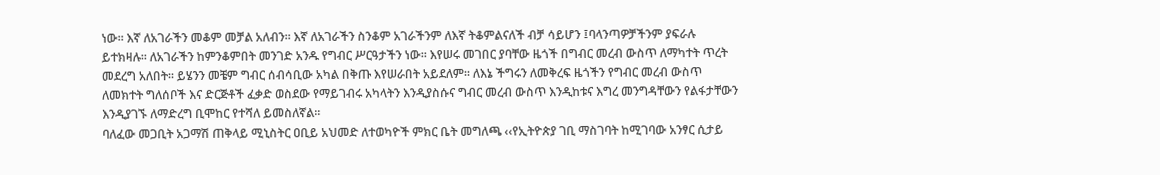ነው፡፡ እኛ ለአገራችን መቆም መቻል አለብን፡፡ እኛ ለአገራችን ስንቆም አገራችንም ለእኛ ትቆምልናለች ብቻ ሳይሆን ፤ባላንጣዎቻችንም ያፍራሉ ይተክዛሉ፡፡ ለአገራችን ከምንቆምበት መንገድ አንዱ የግብር ሥርዓታችን ነው፡፡ እየሠሩ መገበር ያባቸው ዜጎች በግብር መረብ ውስጥ ለማካተት ጥረት መደረግ አለበት፡፡ ይሄንን መቼም ግብር ሰብሳቢው አካል በቅጡ እየሠራበት አይደለም፡፡ ለእኔ ችግሩን ለመቅረፍ ዜጎችን የግብር መረብ ውስጥ ለመክተት ግለሰቦች እና ድርጅቶች ፈቃድ ወስደው የማይገብሩ አካላትን እንዲያስሱና ግብር መረብ ውስጥ እንዲከቱና እግረ መንግዳቸውን የልፋታቸውን እንዲያገኙ ለማድረግ ቢሞከር የተሻለ ይመስለኛል፡፡
ባለፈው መጋቢት አጋማሽ ጠቅላይ ሚኒስትር ዐቢይ አህመድ ለተወካዮች ምክር ቤት መግለጫ ‹‹የኢትዮጵያ ገቢ ማስገባት ከሚገባው አንፃር ሲታይ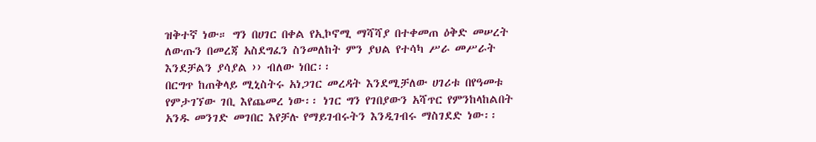ዝቅተኛ ነው። ግን በሀገር በቀል የኢኮኖሚ ማሻሻያ በተቀመጠ ዕቅድ መሠረት ለውጡን በመረጃ አስደግፈን ስንመለከት ምን ያህል የተሳካ ሥራ መሥራት እንደቻልን ያሳያል ›› ብለው ነበር፡፡
በርግጥ ከጠቅላይ ሚኒስትሩ አነጋገር መረዳት እንደሚቻለው ሀገሪቱ በየዓመቱ የምታገኘው ገቢ እየጨመረ ነው፡፡ ነገር ግን የገበያውን አሻጥር የምንከላከልበት አንዱ መንገድ መገበር እየቻሉ የማይገብሩትን እንዲገብሩ ማስገደድ ነው፡፡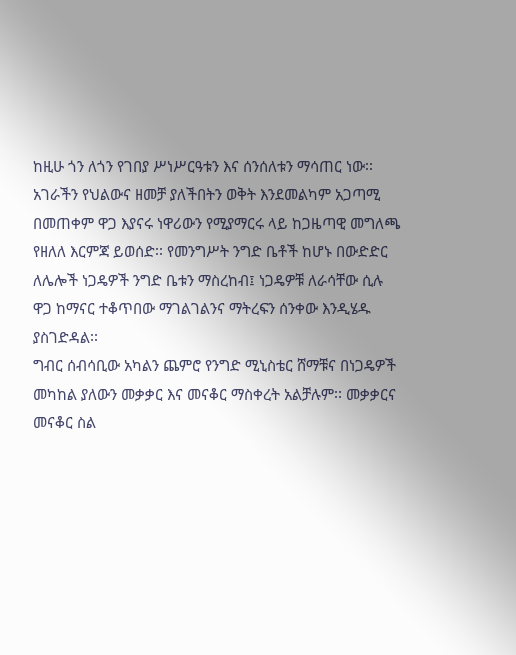ከዚሁ ጎን ለጎን የገበያ ሥነሥርዓቱን እና ሰንሰለቱን ማሳጠር ነው፡፡ አገራችን የህልውና ዘመቻ ያለችበትን ወቅት እንደመልካም አጋጣሚ በመጠቀም ዋጋ እያናሩ ነዋሪውን የሚያማርሩ ላይ ከጋዜጣዊ መግለጫ የዘለለ እርምጃ ይወሰድ፡፡ የመንግሥት ንግድ ቤቶች ከሆኑ በውድድር ለሌሎች ነጋዴዎች ንግድ ቤቱን ማስረከብ፤ ነጋዴዎቹ ለራሳቸው ሲሉ ዋጋ ከማናር ተቆጥበው ማገልገልንና ማትረፍን ሰንቀው እንዲሄዱ ያስገድዳል፡፡
ግብር ሰብሳቢው አካልን ጨምሮ የንግድ ሚኒስቴር ሸማቹና በነጋዴዎች መካከል ያለውን መቃቃር እና መናቆር ማስቀረት አልቻሉም፡፡ መቃቃርና መናቆር ስል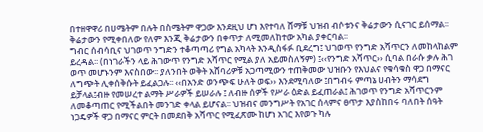በተዘዋዋሪ በሀሜትም በሉት በስሜትም ዋጋው እንደዚህ ሆነ እየተባለ ሸማቹ ህዝብ ብሶቱንና ቅሬታውን ሲናገር ይሰማል፡፡ ቅሬታውን የሚቀበለው የለም እንጂ ቅሬታውን በቀጥታ ለሚመለከተው አካል ያቀርባል፡፡
ግብር ሰብሳቢና ህገወጥ ንግድን ተቆጣጣሪ የግል አካላት እንዲስፋፉ ቢደረግ፤ ህገወጥ የንግድ አሻጥርን ለመከላከልም ይረዳል፡፡ (በነገራችን ላይ ሕገውጥ የንግድ አሻጥር የሚል ያለ አይመስለኝም) ፤‹‹የንግድ አሻጥር›› ሲባል በራሱ ቃሉ ሕገ ወጥ መሆኑንም እናስበው፡፡ ያለንበት ወቅት አሸባሪዎቹ አጋጣሚውን ተጠቅመው ህዝቡን የእህልና የቁሳቁስ ዋጋ በማናር ለግጭት ሊቀሰቅሱት ይፈልጋሉ፡፡ ‹‹በአንድ ወንጭፍ ሁለት ወፍ›› እንደሚባለው ፤በግብሩ ምጣኔ ሀብትን ማሳደግ ይቻላል፤ብዙ የመሠረተ ልማት ሥራዎች ይሠራሉ ፤ ለብዙ ሰዎች የሥራ ዕድል ይፈጠራል፤ ሕገወጥ የንግድ አሻጥርንም ለመቆጣጠር የሚችልበት መንገድ ቀላል ይሆናል፡፡ ህዝብና መንግሥት የአገር ሰላምና ፀጥታ እያስከበሩ ባለበት ሰዓት ነጋዴዎች ዋጋ በማናር ምርት በመደበቅ አሻጥር የሚፈጽሙ ከሆነ አገር እየወጉ ካሉ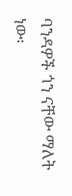ባንዳዎች ጎን ናቸው ማለት ነው፡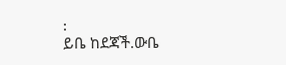፡
ይቤ ከደጃች.ውቤ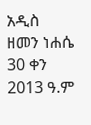አዲስ ዘመን ነሐሴ 30 ቀን 2013 ዓ.ም